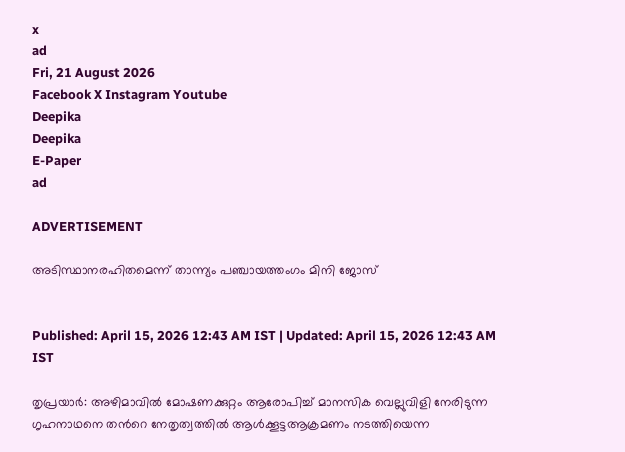x
ad
Fri, 21 August 2026
Facebook X Instagram Youtube
Deepika
Deepika
E-Paper
ad

ADVERTISEMENT

അടിസ്ഥാനരഹിതമെന്ന് താന്ന്യം പഞ്ചായത്തംഗം മിനി ജോസ്


Published: April 15, 2026 12:43 AM IST | Updated: April 15, 2026 12:43 AM IST

തൃപ്രയാർ: അഴിമാവിൽ മോഷണക്കുറ്റം ആരോപിച്ച് മാനസിക വെല്ലുവിളി നേരിടുന്ന ഗൃഹനാഥനെ തന്‍റെ നേതൃത്വത്തിൽ ആൾക്കൂട്ടആക്രമണം നടത്തിയെന്ന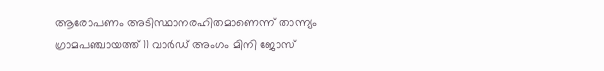ആരോപണം അടിസ്ഥാനരഹിതമാണെന്ന് താന്ന്യം ഗ്രാമപഞ്ചായത്ത് 11 വാർഡ് അംഗം മിനി ജോസ്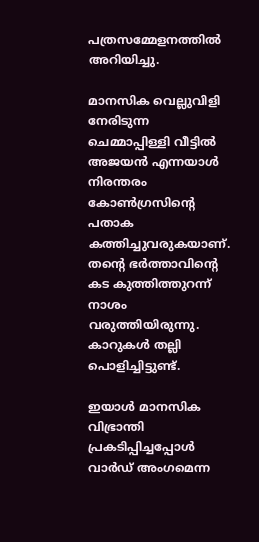പത്രസമ്മേളനത്തിൽ അറിയിച്ചു.

മാനസിക വെല്ലുവിളി നേരിടുന്ന ചെമ്മാപ്പിള്ളി വീട്ടിൽ അജയൻ എന്നയാൾ നിരന്തരം കോൺഗ്രസിന്‍റെ പതാക കത്തിച്ചുവരുകയാണ്. തന്‍റെ ഭർത്താവിന്‍റെ കട കുത്തിത്തുറന്ന് നാശം വരുത്തിയിരുന്നു. കാറുകൾ തല്ലി പൊളിച്ചിട്ടുണ്ട്.

ഇയാൾ മാനസിക വിഭ്രാന്തി പ്രകടിപ്പിച്ചപ്പോൾ വാർഡ് അംഗമെന്ന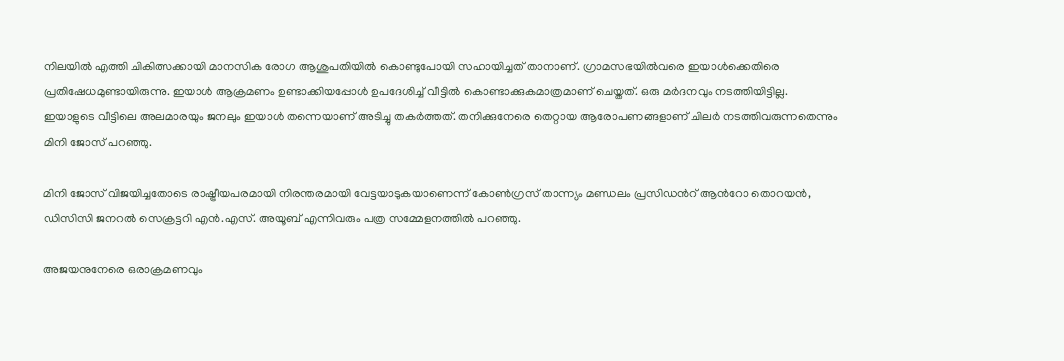നിലയിൽ എത്തി ചികിത്സക്കായി മാനസിക രോഗ ആശുപതിയിൽ കൊണ്ടുപോയി സഹായിച്ചത് താനാണ്. ഗ്രാമസഭയിൽവരെ ഇയാൾക്കെതിരെ പ്രതിഷേധമുണ്ടായിരുന്നു. ഇയാൾ ആക്രമണം ഉണ്ടാക്കിയപ്പോൾ ഉപദേശിച്ച് വീട്ടിൽ കൊണ്ടാക്കുകമാത്രമാണ് ചെയ്തത്. ഒരു മർദനവും നടത്തിയിട്ടില്ല. ഇയാളുടെ വീട്ടിലെ അലമാരയും ജനലും ഇയാൾ തന്നെയാണ് അടിച്ചു തകർത്തത്. തനിക്കുനേരെ തെറ്റായ ആരോപണങ്ങളാണ് ചിലർ നടത്തിവരുന്നതെന്നും മിനി ജോസ് പറഞ്ഞു.

മിനി ജോസ് വിജയിച്ചതോടെ രാഷ്ട്രീയപരമായി നിരന്തരമായി വേട്ടയാടുകയാണെന്ന് കോൺഗ്രസ് താന്ന്യം മണ്ഡലം പ്രസിഡന്‍റ് ആന്‍റോ തൊറയൻ, ഡിസിസി ജനറൽ സെക്രട്ടറി എൻ.എസ്. അയൂബ് എന്നിവരും പത്ര സമ്മേളനത്തിൽ പറഞ്ഞു.

അജയനുനേരെ ഒരാക്രമണവും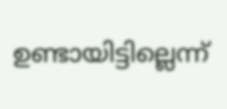ഉണ്ടായിട്ടില്ലെന്ന്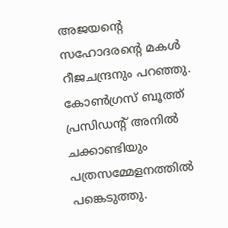അജയന്‍റെ സഹോദരന്‍റെ മകൾ റീജചന്ദ്രനും പറഞ്ഞു. കോൺഗ്രസ് ബൂത്ത് പ്രസിഡന്‍റ് അനിൽ ചക്കാണ്ടിയും പത്രസമ്മേളനത്തിൽ പങ്കെടുത്തു.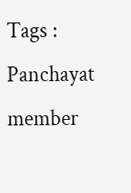Tags : Panchayat member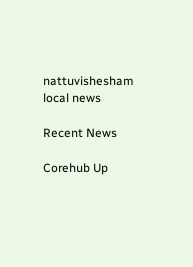nattuvishesham local news

Recent News

Corehub Up